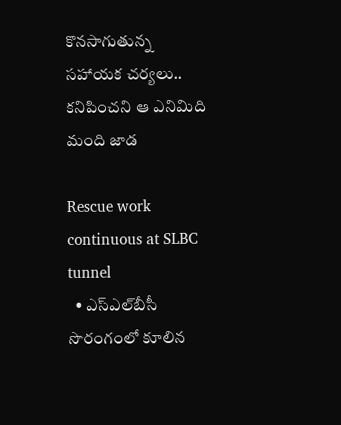కొనసాగుతున్న సహాయక చర్యలు.. కనిపించని ఆ ఎనిమిది మంది జాడ

Rescue work continuous at SLBC tunnel
  • ఎస్‌ఎల్‌బీసీ సొరంగంలో కూలిన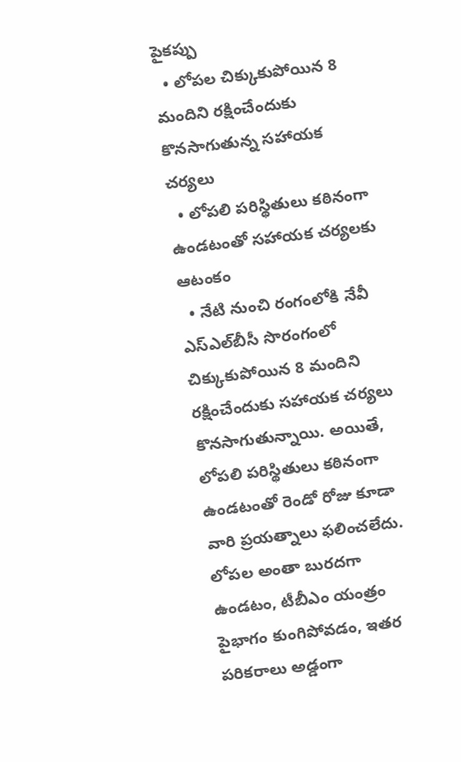పైకప్పు
  • లోపల చిక్కుకుపోయిన 8 మందిని రక్షించేందుకు కొనసాగుతున్న సహాయక చర్యలు
  • లోపలి పరిస్థితులు కఠినంగా ఉండటంతో సహాయక చర్యలకు ఆటంకం
  • నేటి నుంచి రంగంలోకి నేవీ
ఎస్ఎల్‌బీసీ సొరంగంలో చిక్కుకుపోయిన 8 మందిని రక్షించేందుకు సహాయక చర్యలు కొనసాగుతున్నాయి. అయితే, లోపలి పరిస్థితులు కఠినంగా ఉండటంతో రెండో రోజు కూడా వారి ప్రయత్నాలు ఫలించలేదు. లోపల అంతా బురదగా ఉండటం, టీబీఎం యంత్రం పైభాగం కుంగిపోవడం, ఇతర పరికరాలు అడ్డంగా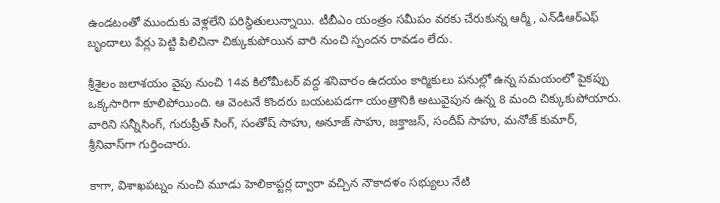ఉండటంతో ముందుకు వెళ్లలేని పరిస్థితులున్నాయి. టీబీఎం యంత్రం సమీపం వరకు చేరుకున్న ఆర్మీ, ఎన్‌డీఆర్ఎఫ్ బృందాలు పేర్లు పెట్టి పిలిచినా చిక్కుకుపోయిన వారి నుంచి స్పందన రావడం లేదు.

శ్రీశైలం జలాశయం వైపు నుంచి 14వ కిలోమీటర్ వద్ద శనివారం ఉదయం కార్మికులు పనుల్లో ఉన్న సమయంలో పైకప్పు ఒక్కసారిగా కూలిపోయింది. ఆ వెంటనే కొందరు బయటపడగా యంత్రానికి అటువైపున ఉన్న 8 మంది చిక్కుకుపోయారు. వారిని సన్నీసింగ్, గురుప్రీత్ సింగ్, సంతోష్ సాహు, అనూజ్ సాహు, జక్తాజస్, సందీప్ సాహు, మనోజ్ కుమార్, శ్రీనివాస్‌గా గుర్తించారు.

కాగా, విశాఖపట్నం నుంచి మూడు హెలికాప్టర్ల ద్వారా వచ్చిన నౌకాదళం సభ్యులు నేటి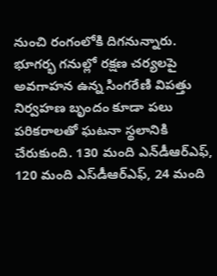నుంచి రంగంలోకి దిగనున్నారు. భూగర్భ గనుల్లో రక్షణ చర్యలపై అవగాహన ఉన్న సింగరేణి విపత్తు నిర్వహణ బృందం కూడా పలు పరికరాలతో ఘటనా స్థలానికి చేరుకుంది. 130 మంది ఎన్‌డీఆర్ఎఫ్, 120 మంది ఎస్‌డీఆర్ఎఫ్, 24 మంది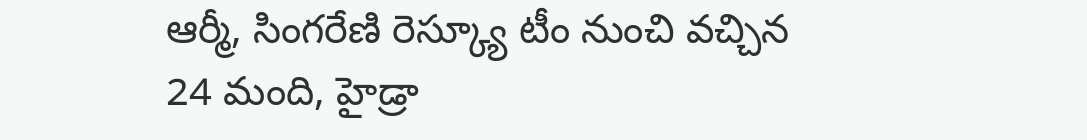ఆర్మీ, సింగరేణి రెస్క్యూ టీం నుంచి వచ్చిన 24 మంది, హైడ్రా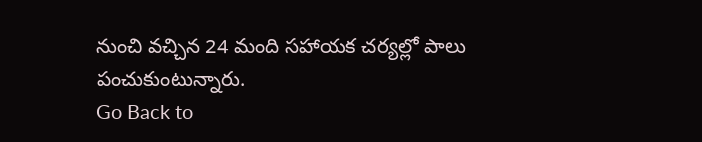నుంచి వచ్చిన 24 మంది సహాయక చర్యల్లో పాలు పంచుకుంటున్నారు.
Go Back to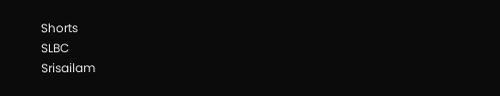Shorts
SLBC
Srisailam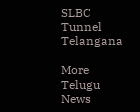SLBC Tunnel
Telangana

More Telugu News